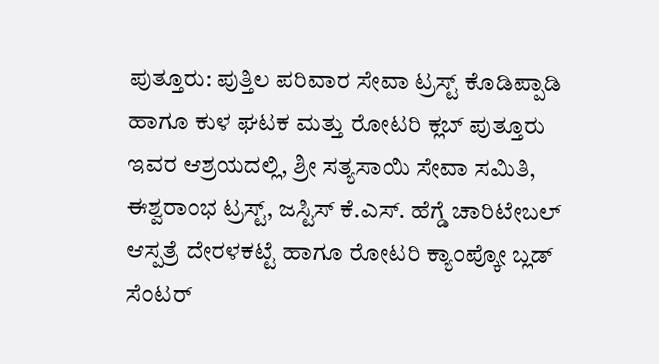ಪುತ್ತೂರು: ಪುತ್ತಿಲ ಪರಿವಾರ ಸೇವಾ ಟ್ರಸ್ಟ್ ಕೊಡಿಪ್ಪಾಡಿ ಹಾಗೂ ಕುಳ ಘಟಕ ಮತ್ತು ರೋಟರಿ ಕ್ಲಬ್ ಪುತ್ತೂರು ಇವರ ಆಶ್ರಯದಲ್ಲಿ, ಶ್ರೀ ಸತ್ಯಸಾಯಿ ಸೇವಾ ಸಮಿತಿ, ಈಶ್ವರಾಂಭ ಟ್ರಸ್ಟ್, ಜಸ್ಟಿಸ್ ಕೆ.ಎಸ್. ಹೆಗ್ಡೆ ಚಾರಿಟೇಬಲ್ ಆಸ್ಪತ್ರೆ ದೇರಳಕಟ್ಟೆ ಹಾಗೂ ರೋಟರಿ ಕ್ಯಾಂಪ್ಕೋ ಬ್ಲಡ್ ಸೆಂಟರ್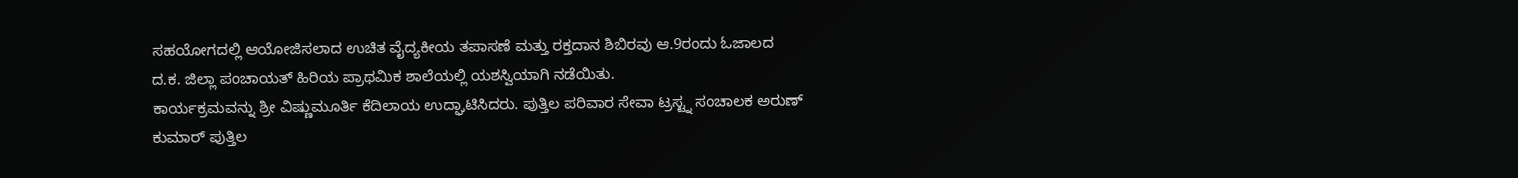ಸಹಯೋಗದಲ್ಲಿ ಆಯೋಜಿಸಲಾದ ಉಚಿತ ವೈದ್ಯಕೀಯ ತಪಾಸಣೆ ಮತ್ತು ರಕ್ತದಾನ ಶಿಬಿರವು ಆ.9ರಂದು ಓಜಾಲದ ದ.ಕ. ಜಿಲ್ಲಾ ಪಂಚಾಯತ್ ಹಿರಿಯ ಪ್ರಾಥಮಿಕ ಶಾಲೆಯಲ್ಲಿ ಯಶಸ್ವಿಯಾಗಿ ನಡೆಯಿತು.
ಕಾರ್ಯಕ್ರಮವನ್ನು ಶ್ರೀ ವಿಷ್ಣುಮೂರ್ತಿ ಕೆದಿಲಾಯ ಉದ್ಘಾಟಿಸಿದರು. ಪುತ್ತಿಲ ಪರಿವಾರ ಸೇವಾ ಟ್ರಸ್ಟ್ನ ಸಂಚಾಲಕ ಅರುಣ್ ಕುಮಾರ್ ಪುತ್ತಿಲ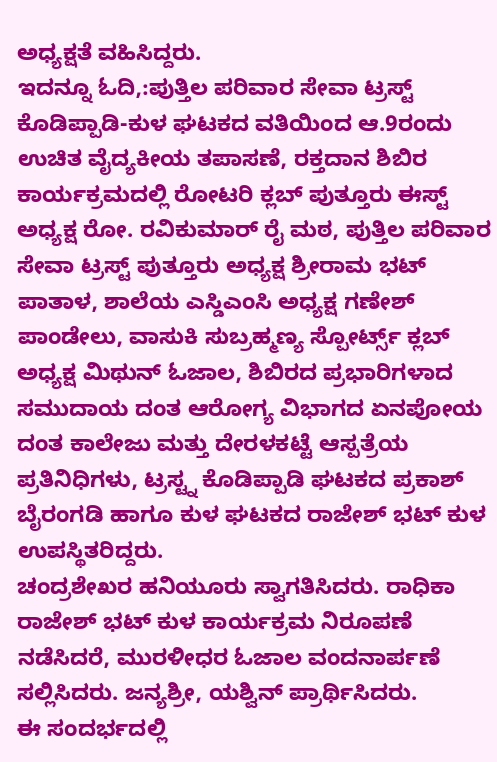ಅಧ್ಯಕ್ಷತೆ ವಹಿಸಿದ್ದರು.
ಇದನ್ನೂ ಓದಿ,:ಪುತ್ತಿಲ ಪರಿವಾರ ಸೇವಾ ಟ್ರಸ್ಟ್ ಕೊಡಿಪ್ಪಾಡಿ-ಕುಳ ಘಟಕದ ವತಿಯಿಂದ ಆ.9ರಂದು ಉಚಿತ ವೈದ್ಯಕೀಯ ತಪಾಸಣೆ, ರಕ್ತದಾನ ಶಿಬಿರ
ಕಾರ್ಯಕ್ರಮದಲ್ಲಿ ರೋಟರಿ ಕ್ಲಬ್ ಪುತ್ತೂರು ಈಸ್ಟ್ ಅಧ್ಯಕ್ಷ ರೋ. ರವಿಕುಮಾರ್ ರೈ ಮಠ, ಪುತ್ತಿಲ ಪರಿವಾರ ಸೇವಾ ಟ್ರಸ್ಟ್ ಪುತ್ತೂರು ಅಧ್ಯಕ್ಷ ಶ್ರೀರಾಮ ಭಟ್ ಪಾತಾಳ, ಶಾಲೆಯ ಎಸ್ಡಿಎಂಸಿ ಅಧ್ಯಕ್ಷ ಗಣೇಶ್ ಪಾಂಡೇಲು, ವಾಸುಕಿ ಸುಬ್ರಹ್ಮಣ್ಯ ಸ್ಪೋರ್ಟ್ಸ್ ಕ್ಲಬ್ ಅಧ್ಯಕ್ಷ ಮಿಥುನ್ ಓಜಾಲ, ಶಿಬಿರದ ಪ್ರಭಾರಿಗಳಾದ ಸಮುದಾಯ ದಂತ ಆರೋಗ್ಯ ವಿಭಾಗದ ಏನಪೋಯ ದಂತ ಕಾಲೇಜು ಮತ್ತು ದೇರಳಕಟ್ಟೆ ಆಸ್ಪತ್ರೆಯ ಪ್ರತಿನಿಧಿಗಳು, ಟ್ರಸ್ಟ್ನ ಕೊಡಿಪ್ಪಾಡಿ ಘಟಕದ ಪ್ರಕಾಶ್ ಬೈರಂಗಡಿ ಹಾಗೂ ಕುಳ ಘಟಕದ ರಾಜೇಶ್ ಭಟ್ ಕುಳ ಉಪಸ್ಥಿತರಿದ್ದರು.
ಚಂದ್ರಶೇಖರ ಹನಿಯೂರು ಸ್ವಾಗತಿಸಿದರು. ರಾಧಿಕಾ ರಾಜೇಶ್ ಭಟ್ ಕುಳ ಕಾರ್ಯಕ್ರಮ ನಿರೂಪಣೆ ನಡೆಸಿದರೆ, ಮುರಳೀಧರ ಓಜಾಲ ವಂದನಾರ್ಪಣೆ ಸಲ್ಲಿಸಿದರು. ಜನ್ಯಶ್ರೀ, ಯಶ್ವಿನ್ ಪ್ರಾರ್ಥಿಸಿದರು.
ಈ ಸಂದರ್ಭದಲ್ಲಿ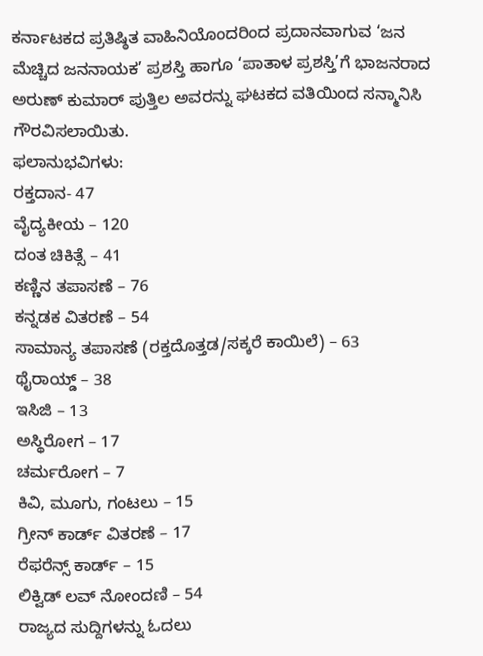ಕರ್ನಾಟಕದ ಪ್ರತಿಷ್ಠಿತ ವಾಹಿನಿಯೊಂದರಿಂದ ಪ್ರದಾನವಾಗುವ ‘ಜನ ಮೆಚ್ಚಿದ ಜನನಾಯಕ’ ಪ್ರಶಸ್ತಿ ಹಾಗೂ ‘ಪಾತಾಳ ಪ್ರಶಸ್ತಿ’ಗೆ ಭಾಜನರಾದ ಅರುಣ್ ಕುಮಾರ್ ಪುತ್ತಿಲ ಅವರನ್ನು ಘಟಕದ ವತಿಯಿಂದ ಸನ್ಮಾನಿಸಿ ಗೌರವಿಸಲಾಯಿತು.
ಫಲಾನುಭವಿಗಳು:
ರಕ್ತದಾನ- 47
ವೈದ್ಯಕೀಯ – 120
ದಂತ ಚಿಕಿತ್ಸೆ – 41
ಕಣ್ಣಿನ ತಪಾಸಣೆ – 76
ಕನ್ನಡಕ ವಿತರಣೆ – 54
ಸಾಮಾನ್ಯ ತಪಾಸಣೆ (ರಕ್ತದೊತ್ತಡ/ಸಕ್ಕರೆ ಕಾಯಿಲೆ) – 63
ಥೈರಾಯ್ಡ್ – 38
ಇಸಿಜಿ – 13
ಅಸ್ಥಿರೋಗ – 17
ಚರ್ಮರೋಗ – 7
ಕಿವಿ, ಮೂಗು, ಗಂಟಲು – 15
ಗ್ರೀನ್ ಕಾರ್ಡ್ ವಿತರಣೆ – 17
ರೆಫರೆನ್ಸ್ ಕಾರ್ಡ್ – 15
ಲಿಕ್ವಿಡ್ ಲವ್ ನೋಂದಣಿ – 54
ರಾಜ್ಯದ ಸುದ್ದಿಗಳನ್ನು ಓದಲು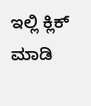ಇಲ್ಲಿ ಕ್ಲಿಕ್ ಮಾಡಿ